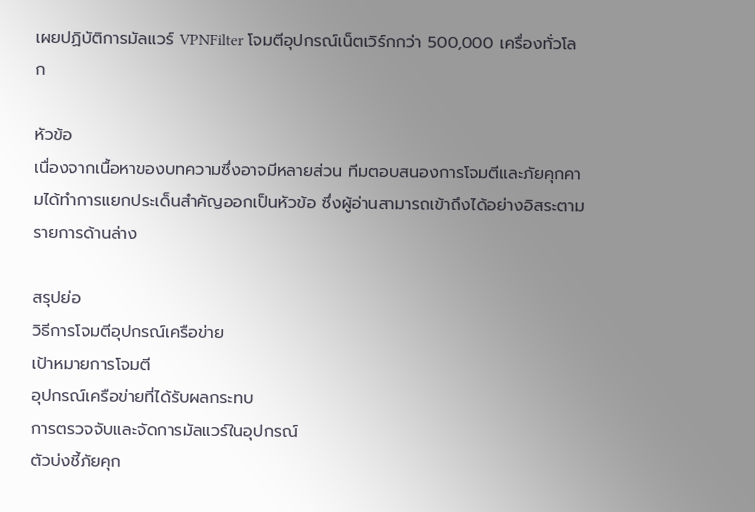เผยปฏิบัติการมัลแวร์ VPNFilter โจมตีอุปกรณ์เน็ตเวิร์กกว่า 500,000 เครื่องทั่วโลก

หัวข้อ
เนื่องจากเนื้อหาของบทความซึ่งอาจมีหลายส่วน ทีมตอบสนองการโจมตีและภัยคุกคามได้ทำการแยกประเด็นสำคัญออกเป็นหัวข้อ ซึ่งผู้อ่านสามารถเข้าถึงได้อย่างอิสระตามรายการด้านล่าง

สรุปย่อ
วิธีการโจมตีอุปกรณ์เครือข่าย
เป้าหมายการโจมตี
อุปกรณ์เครือข่ายที่ได้รับผลกระทบ
การตรวจจับและจัดการมัลแวร์ในอุปกรณ์
ตัวบ่งชี้ภัยคุก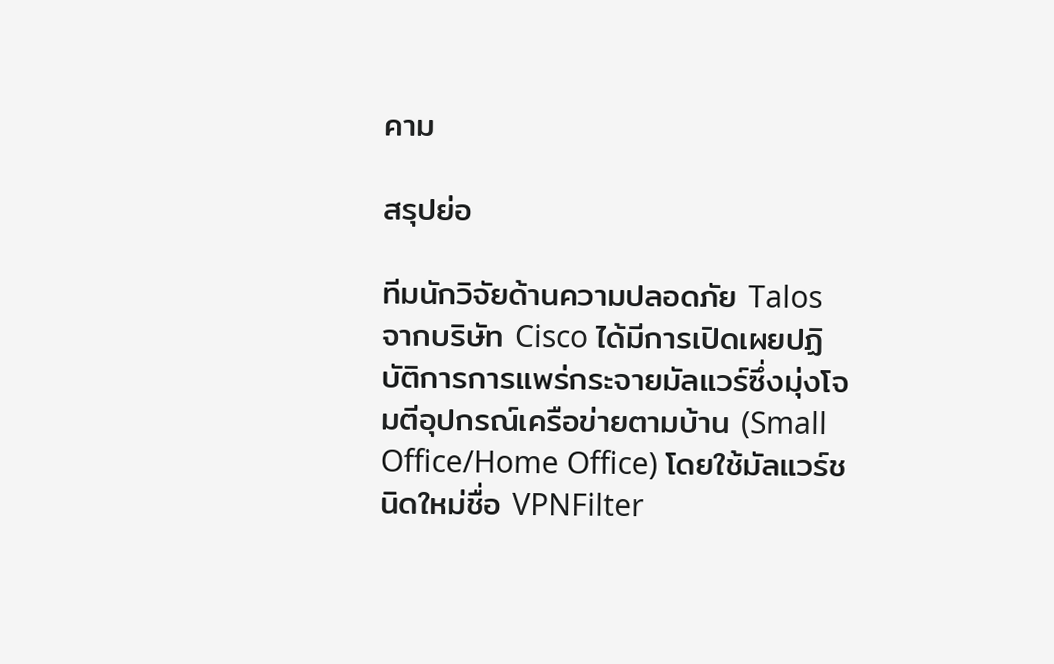คาม

สรุปย่อ

ทีมนักวิจัยด้านความปลอดภัย Talos จากบริษัท Cisco ได้มีการเปิดเผยปฏิบัติการการแพร่กระจายมัลแวร์ซึ่งมุ่งโจมตีอุปกรณ์เครือข่ายตามบ้าน (Small Office/Home Office) โดยใช้มัลแวร์ชนิดใหม่ชื่อ VPNFilter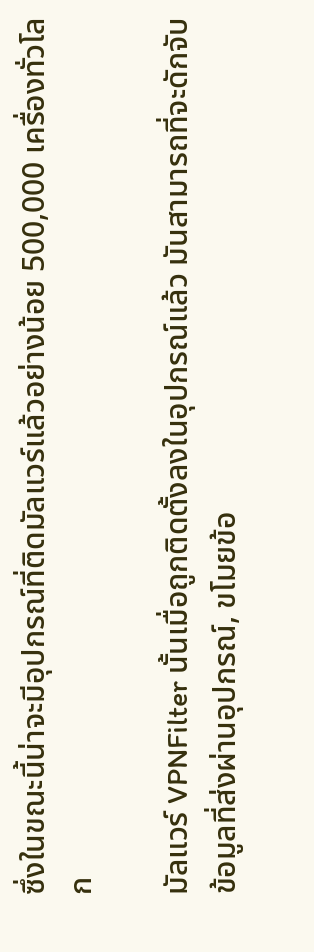ซึ่งในขณะนี้น่าจะมีอุปกรณ์ที่ติดมัลแวร์แล้วอย่างน้อย 500,000 เครื่องทั่วโลก

มัลแวร์ VPNFilter นั้นเมื่อถูกติดตั้งลงในอุปกรณ์แล้ว มันสามารถที่จะดักจับข้อมูลที่ส่งผ่านอุปกรณ์, ขโมยข้อ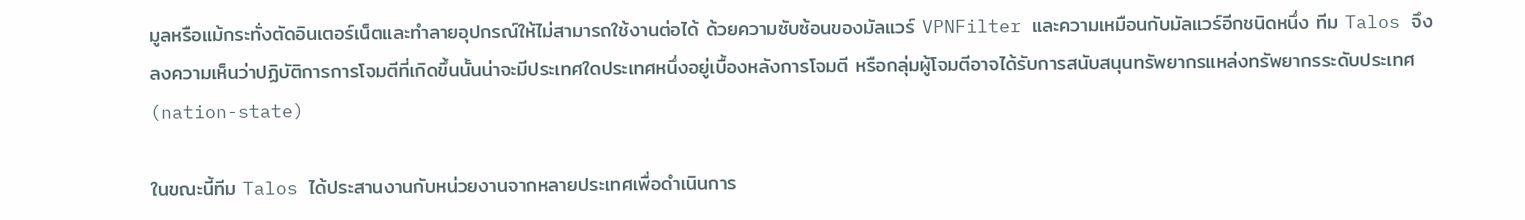มูลหรือแม้กระทั่งตัดอินเตอร์เน็ตและทำลายอุปกรณ์ให้ไม่สามารถใช้งานต่อได้ ด้วยความซับซ้อนของมัลแวร์ VPNFilter และความเหมือนกับมัลแวร์อีกชนิดหนึ่ง ทีม Talos จึงลงความเห็นว่าปฏิบัติการการโจมตีที่เกิดขึ้นนั้นน่าจะมีประเทศใดประเทศหนึ่งอยู่เบื้องหลังการโจมตี หรือกลุ่มผู้โจมตีอาจได้รับการสนับสนุนทรัพยากรแหล่งทรัพยากรระดับประเทศ (nation-state)

ในขณะนี้ทีม Talos ได้ประสานงานกับหน่วยงานจากหลายประเทศเพื่อดำเนินการ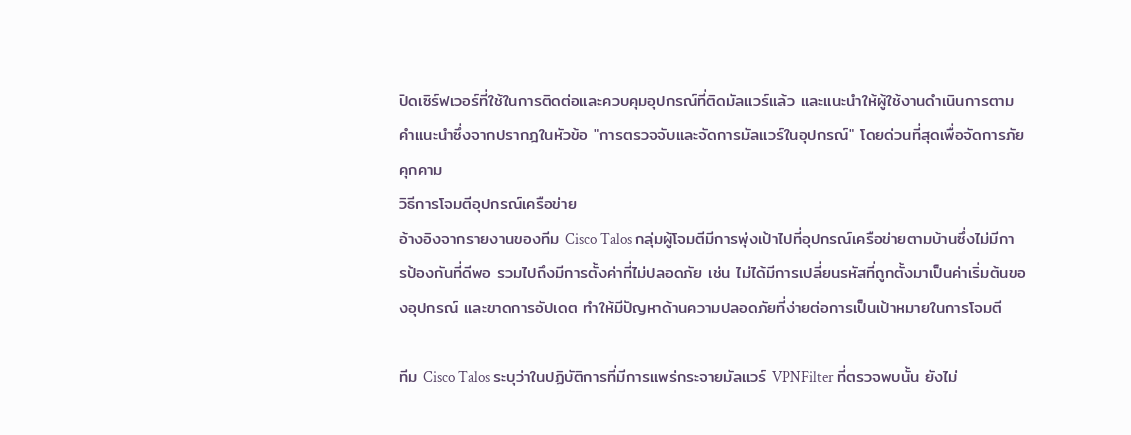ปิดเซิร์ฟเวอร์ที่ใช้ในการติดต่อและควบคุมอุปกรณ์ที่ติดมัลแวร์แล้ว และแนะนำให้ผู้ใช้งานดำเนินการตามคำแนะนำซึ่งจากปรากฎในหัวข้อ "การตรวจจับและจัดการมัลแวร์ในอุปกรณ์" โดยด่วนที่สุดเพื่อจัดการภัยคุกคาม
วิธีการโจมตีอุปกรณ์เครือข่าย
อ้างอิงจากรายงานของทีม Cisco Talos กลุ่มผู้โจมตีมีการพุ่งเป้าไปที่อุปกรณ์เครือข่ายตามบ้านซึ่งไม่มีการป้องกันที่ดีพอ รวมไปถึงมีการตั้งค่าที่ไม่ปลอดภัย เช่น ไม่ได้มีการเปลี่ยนรหัสที่ถูกตั้งมาเป็นค่าเริ่มต้นของอุปกรณ์ และขาดการอัปเดต ทำให้มีปัญหาด้านความปลอดภัยที่ง่ายต่อการเป็นเป้าหมายในการโจมตี

ทีม Cisco Talos ระบุว่าในปฏิบัติการที่มีการแพร่กระจายมัลแวร์ VPNFilter ที่ตรวจพบนั้น ยังไม่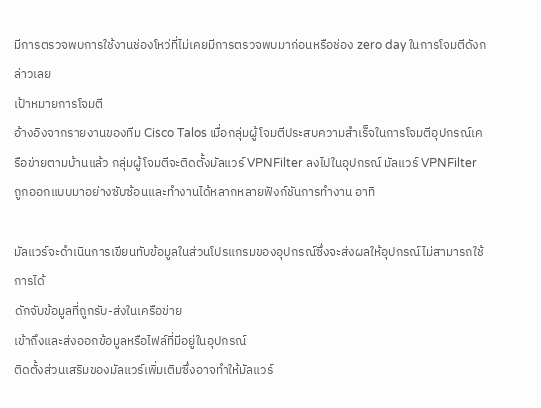มีการตรวจพบการใช้งานช่องโหว่ที่ไม่เคยมีการตรวจพบมาก่อนหรือช่อง zero day ในการโจมตีดังกล่าวเลย
เป้าหมายการโจมตี
อ้างอิงจากรายงานของทีม Cisco Talos เมื่อกลุ่มผู้โจมตีประสบความสำเร็จในการโจมตีอุปกรณ์เครือข่ายตามบ้านแล้ว กลุ่มผู้โจมตีจะติดตั้งมัลแวร์ VPNFilter ลงไปในอุปกรณ์ มัลแวร์ VPNFilter ถูกออกแบบมาอย่างซับซ้อนและทำงานได้หลากหลายฟังก์ชันการทำงาน อาทิ

มัลแวร์จะดำเนินการเขียนทับข้อมูลในส่วนโปรแกรมของอุปกรณ์ซึ่งจะส่งผลให้อุปกรณ์ไม่สามารถใช้การได้
ดักจับข้อมูลที่ถูกรับ-ส่งในเครือข่าย
เข้าถึงและส่งออกข้อมูลหรือไฟล์ที่มีอยู่ในอุปกรณ์
ติดตั้งส่วนเสริมของมัลแวร์เพิ่มเติมซึ่งอาจทำให้มัลแวร์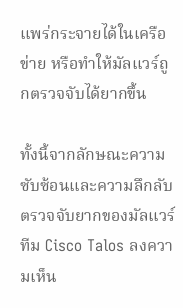แพร่กระจายได้ในเครือข่าย หรือทำให้มัลแวร์ถูกตรวจจับได้ยากขึ้น

ทั้งนี้จากลักษณะความซับซ้อนและความลึกลับตรวจจับยากของมัลแวร์ ทีม Cisco Talos ลงความเห็น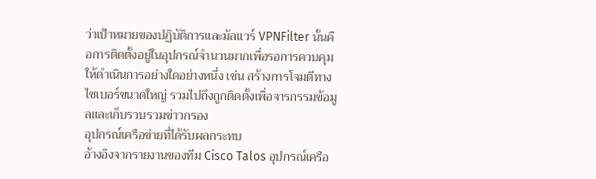ว่าเป้าหมายของปฏิบัติการและมัลแวร์ VPNFilter นั้นคือการติดตั้งอยู่ในอุปกรณ์จำนวนมากเพื่อรอการควบคุมให้ดำเนินการอย่างใดอย่างหนึ่ง เช่น สร้างการโจมตีทางไซเบอร์ขนาดใหญ่ รวมไปถึงถูกติดตั้งเพื่อจารกรรมข้อมูลและเก็บรวบรวมข่าวกรอง
อุปกรณ์เครือข่ายที่ได้รับผลกระทบ
อ้างอิงจากรายงานของทีม Cisco Talos อุปกรณ์เครือ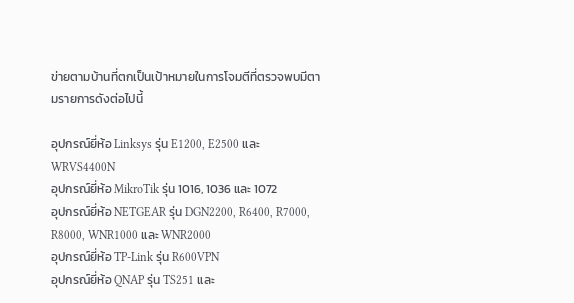ข่ายตามบ้านที่ตกเป็นเป้าหมายในการโจมตีที่ตรวจพบมีตามรายการดังต่อไปนี้

อุปกรณ์ยี่ห้อ Linksys รุ่น E1200, E2500 และ WRVS4400N
อุปกรณ์ยี่ห้อ MikroTik รุ่น 1016, 1036 และ 1072
อุปกรณ์ยี่ห้อ NETGEAR รุ่น DGN2200, R6400, R7000, R8000, WNR1000 และ WNR2000
อุปกรณ์ยี่ห้อ TP-Link รุ่น R600VPN
อุปกรณ์ยี่ห้อ QNAP รุ่น TS251 และ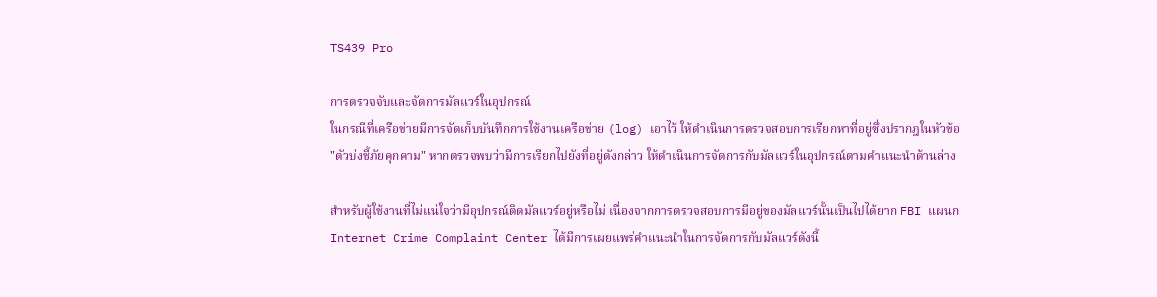TS439 Pro

การตรวจจับและจัดการมัลแวร์ในอุปกรณ์
ในกรณีที่เครือข่ายมีการจัดเก็บบันทึกการใช้งานเครือข่าย (log) เอาไว้ ให้ดำเนินการตรวจสอบการเรียกหาที่อยู่ซึ่งปรากฎในหัวข้อ "ตัวบ่งชี้ภัยคุกคาม" หากตรวจพบว่ามีการเรียกไปยังที่อยู่ดังกล่าว ให้ดำเนินการจัดการกับมัลแวร์ในอุปกรณ์ตามคำแนะนำด้านล่าง

สำหรับผู้ใช้งานที่ไม่แน่ใจว่ามีอุปกรณ์ติดมัลแวร์อยู่หรือไม่ เนื่องจากการตรวจสอบการมีอยู่ของมัลแวร์นั้นเป็นไปได้ยาก FBI แผนก Internet Crime Complaint Center ได้มีการเผยแพร่คำแนะนำในการจัดการกับมัลแวร์ดังนี้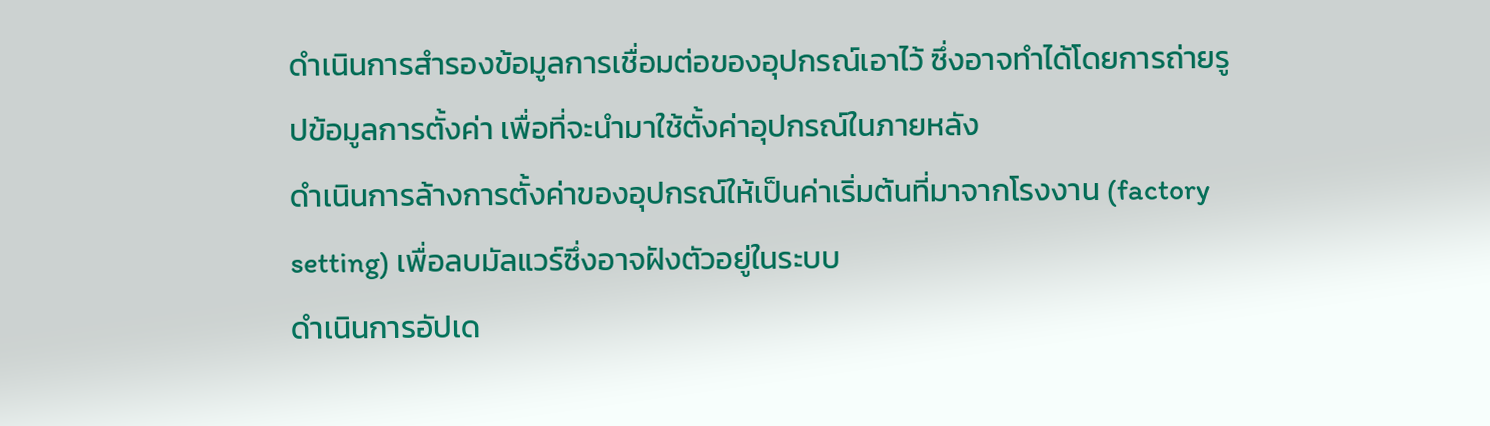ดำเนินการสำรองข้อมูลการเชื่อมต่อของอุปกรณ์เอาไว้ ซึ่งอาจทำได้โดยการถ่ายรูปข้อมูลการตั้งค่า เพื่อที่จะนำมาใช้ตั้งค่าอุปกรณ์ในภายหลัง
ดำเนินการล้างการตั้งค่าของอุปกรณ์ให้เป็นค่าเริ่มต้นที่มาจากโรงงาน (factory setting) เพื่อลบมัลแวร์ซึ่งอาจฝังตัวอยู่ในระบบ
ดำเนินการอัปเด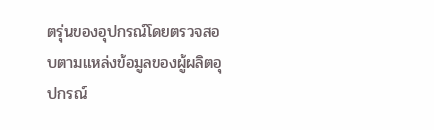ตรุ่นของอุปกรณ์โดยตรวจสอบตามแหล่งข้อมูลของผู้ผลิตอุปกรณ์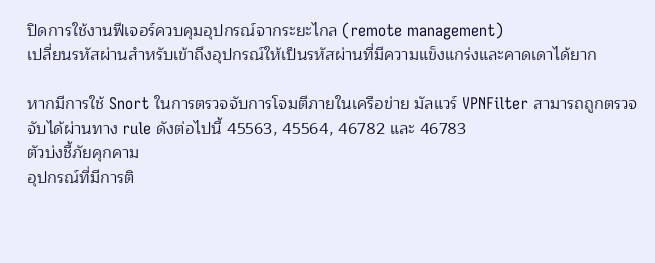ปิดการใช้งานฟีเจอร์ควบคุมอุปกรณ์จากระยะไกล (remote management)
เปลี่ยนรหัสผ่านสำหรับเข้าถึงอุปกรณ์ให้เป็นรหัสผ่านที่มีความแข็งแกร่งและคาดเดาได้ยาก

หากมีการใช้ Snort ในการตรวจจับการโจมตีภายในเครือข่าย มัลแวร์ VPNFilter สามารถถูกตรวจจับได้ผ่านทาง rule ดังต่อไปนี้ 45563, 45564, 46782 และ 46783
ตัวบ่งชี้ภัยคุกคาม
อุปกรณ์ที่มีการติ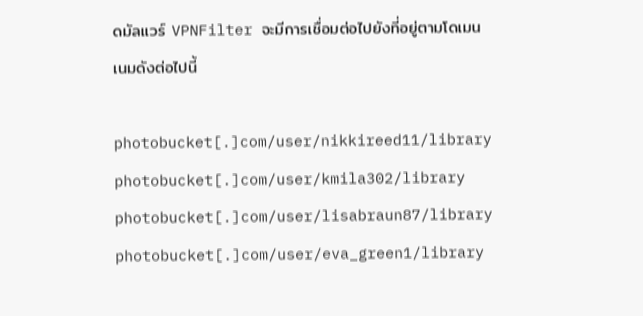ดมัลแวร์ VPNFilter จะมีการเชื่อมต่อไปยังที่อยู่ตามโดเมนเนมดังต่อไปนี้

photobucket[.]com/user/nikkireed11/library
photobucket[.]com/user/kmila302/library
photobucket[.]com/user/lisabraun87/library
photobucket[.]com/user/eva_green1/library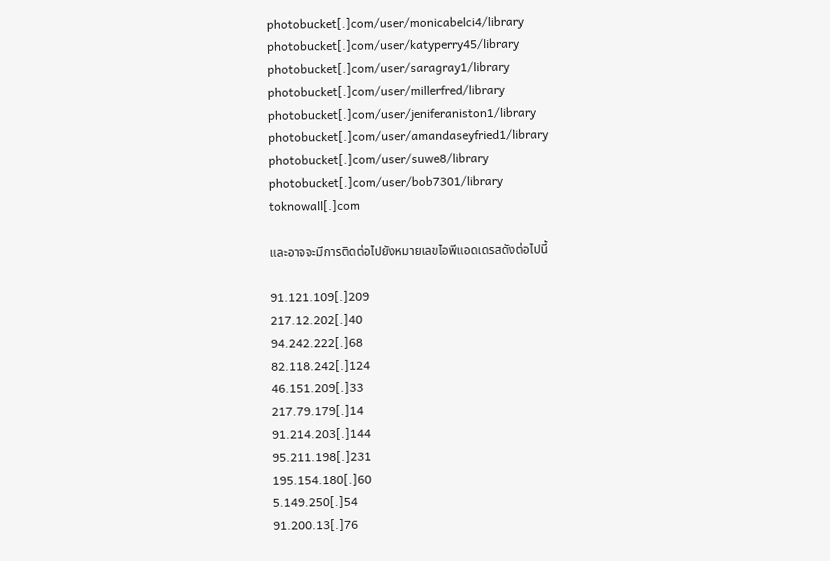photobucket[.]com/user/monicabelci4/library
photobucket[.]com/user/katyperry45/library
photobucket[.]com/user/saragray1/library
photobucket[.]com/user/millerfred/library
photobucket[.]com/user/jeniferaniston1/library
photobucket[.]com/user/amandaseyfried1/library
photobucket[.]com/user/suwe8/library
photobucket[.]com/user/bob7301/library
toknowall[.]com

และอาจจะมีการติดต่อไปยังหมายเลขไอพีแอดเดรสดังต่อไปนี้

91.121.109[.]209
217.12.202[.]40
94.242.222[.]68
82.118.242[.]124
46.151.209[.]33
217.79.179[.]14
91.214.203[.]144
95.211.198[.]231
195.154.180[.]60
5.149.250[.]54
91.200.13[.]76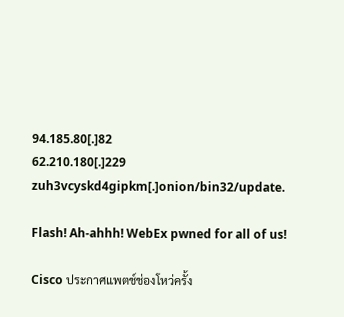94.185.80[.]82
62.210.180[.]229
zuh3vcyskd4gipkm[.]onion/bin32/update.

Flash! Ah-ahhh! WebEx pwned for all of us!

Cisco ประกาศแพตช์ช่องโหว่ครั้ง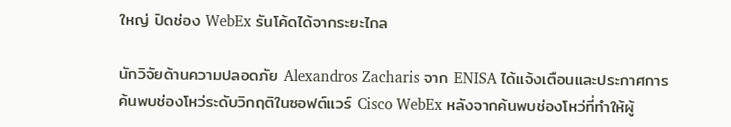ใหญ่ ปิดช่อง WebEx รันโค้ดได้จากระยะไกล

นักวิจัยด้านความปลอดภัย Alexandros Zacharis จาก ENISA ได้แจ้งเตือนและประกาศการค้นพบช่องโหว่ระดับวิกฤติในซอฟต์แวร์ Cisco WebEx หลังจากค้นพบช่องโหว่ที่ทำให้ผู้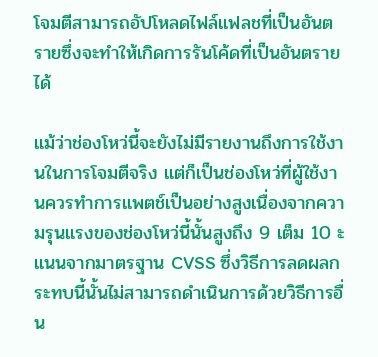โจมตีสามารถอัปโหลดไฟล์แฟลชที่เป็นอันตรายซึ่งจะทำให้เกิดการรันโค้ดที่เป็นอันตรายได้

แม้ว่าช่องโหว่นี้จะยังไม่มีรายงานถึงการใช้งานในการโจมตีจริง แต่ก็เป็นช่องโหว่ที่ผู้ใช้งานควรทำการแพตช์เป็นอย่างสูงเนื่องจากความรุนแรงของช่องโหว่นี้นั้นสูงถึง 9 เต็ม 10 ะแนนจากมาตรฐาน CVSS ซึ่งวิธีการลดผลกระทบนี้นั้นไม่สามารถดำเนินการด้วยวิธีการอื่น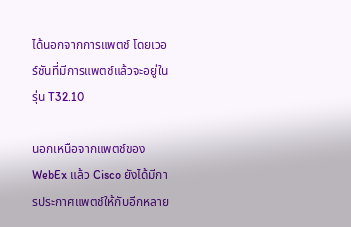ได้นอกจากการแพตช์ โดยเวอร์ชันที่มีการแพตช์แล้วจะอยู่ในรุ่น T32.10

นอกเหนือจากแพตช์ของ WebEx แล้ว Cisco ยังได้มีการประกาศแพตช์ให้กับอีกหลาย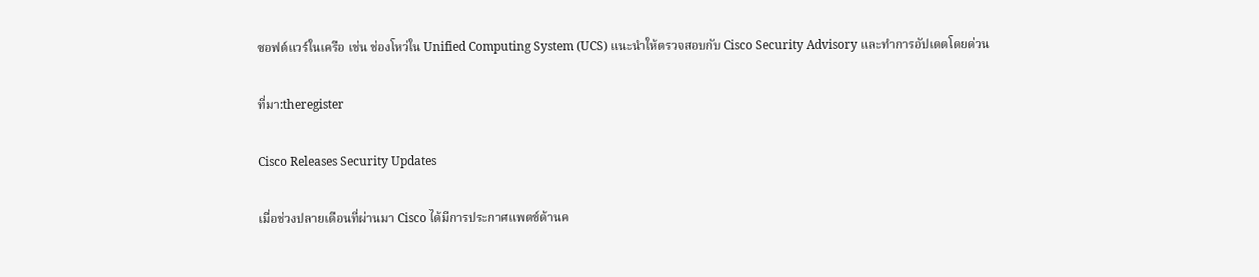ซอฟต์แวร์ในเครือ เช่น ช่องโหว่ใน Unified Computing System (UCS) แนะนำให้ตรวจสอบกับ Cisco Security Advisory และทำการอัปเดตโดยด่วน

ที่มา:theregister

Cisco Releases Security Updates

เมื่อช่วงปลายเดือนที่ผ่านมา Cisco ได้มีการประกาศแพตช์ด้านค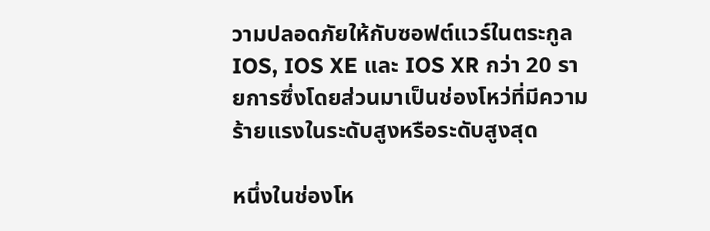วามปลอดภัยให้กับซอฟต์แวร์ในตระกูล IOS, IOS XE และ IOS XR กว่า 20 รายการซึ่งโดยส่วนมาเป็นช่องโหว่ที่มีความร้ายแรงในระดับสูงหรือระดับสูงสุด

หนึ่งในช่องโห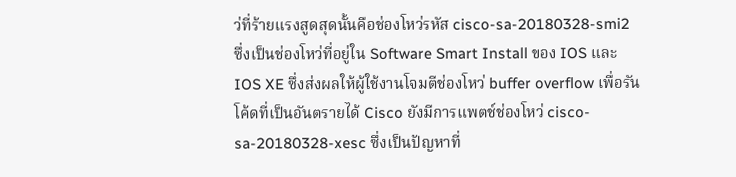ว่ที่ร้ายแรงสูดสุดนั้นคือช่องโหว่รหัส cisco-sa-20180328-smi2 ซึ่งเป็นช่องโหว่ที่อยู่ใน Software Smart Install ของ IOS และ IOS XE ซึ่งส่งผลให้ผู้ใช้งานโจมตีช่องโหว่ buffer overflow เพื่อรันโค้ดที่เป็นอันตรายได้ Cisco ยังมีการแพตช์ช่องโหว่ cisco-sa-20180328-xesc ซึ่งเป็นปัญหาที่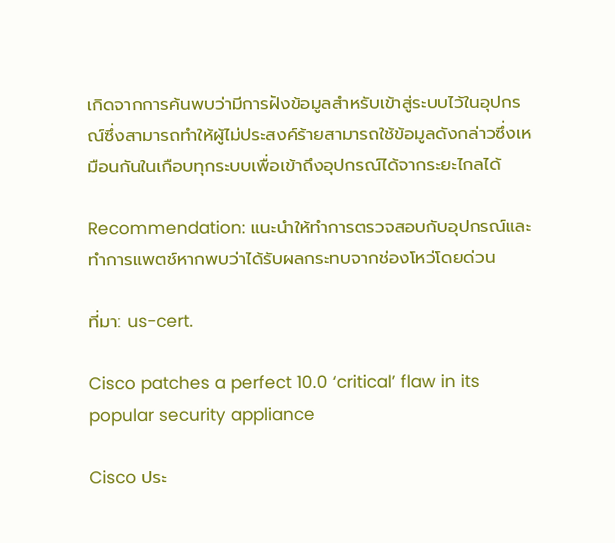เกิดจากการค้นพบว่ามีการฝังข้อมูลสำหรับเข้าสู่ระบบไว้ในอุปกรณ์ซึ่งสามารถทำให้ผู้ไม่ประสงค์ร้ายสามารถใช้ข้อมูลดังกล่าวซึ่งเหมือนกันในเกือบทุกระบบเพื่อเข้าถึงอุปกรณ์ได้จากระยะไกลได้

Recommendation: แนะนำให้ทำการตรวจสอบกับอุปกรณ์และทำการแพตช์หากพบว่าได้รับผลกระทบจากช่องโหว่โดยด่วน

ที่มา: us-cert.

Cisco patches a perfect 10.0 ‘critical’ flaw in its popular security appliance

Cisco ประ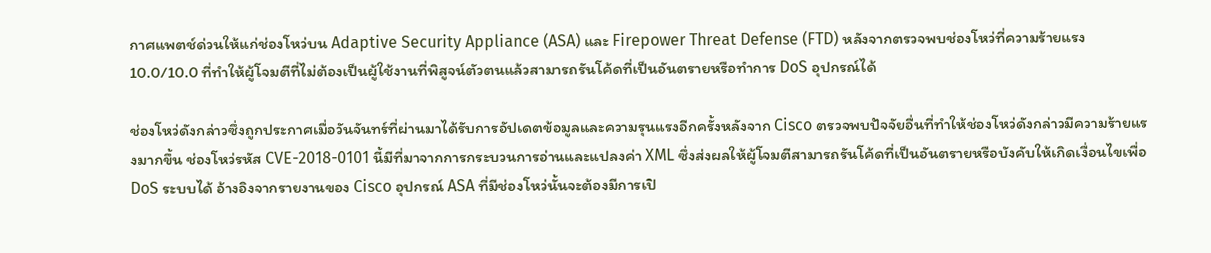กาศแพตช์ด่วนให้แก่ช่องโหว่บน Adaptive Security Appliance (ASA) และ Firepower Threat Defense (FTD) หลังจากตรวจพบช่องโหว่ที่ความร้ายแรง 10.0/10.0 ที่ทำให้ผู้โจมตีที่ไม่ต้องเป็นผู้ใช้งานที่พิสูจน์ตัวตนแล้วสามารถรันโค้ดที่เป็นอันตรายหรือทำการ DoS อุปกรณ์ได้

ช่องโหว่ดังกล่าวซึ่งถูกประกาศเมื่อวันจันทร์ที่ผ่านมาได้รับการอัปเดตข้อมูลและความรุนแรงอีกครั้งหลังจาก Cisco ตรวจพบปัจจัยอื่นที่ทำให้ช่องโหว่ดังกล่าวมีความร้ายแรงมากขึ้น ช่องโหว่รหัส CVE-2018-0101 นี้มีที่มาจากการกระบวนการอ่านและแปลงค่า XML ซึ่งส่งผลให้ผู้โจมตีสามารถรันโค้ดที่เป็นอันตรายหรือบังคับให้เกิดเงื่อนไขเพื่อ DoS ระบบได้ อ้างอิงจากรายงานของ Cisco อุปกรณ์ ASA ที่มีช่องโหว่นั้นจะต้องมีการเปิ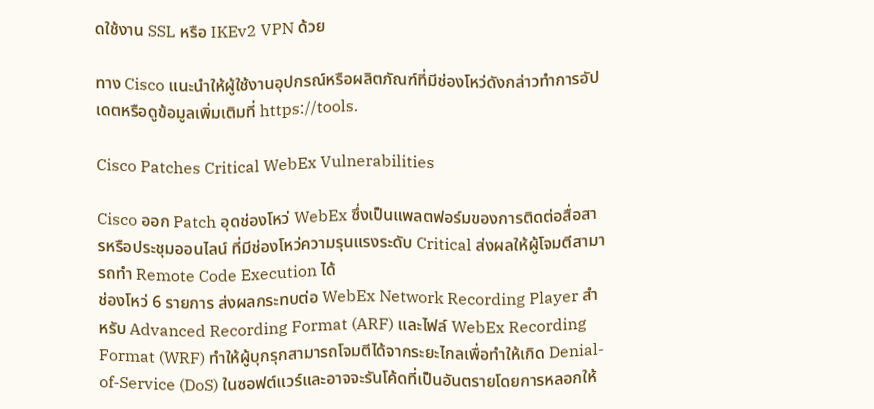ดใช้งาน SSL หรือ IKEv2 VPN ด้วย

ทาง Cisco แนะนำให้ผู้ใช้งานอุปกรณ์หรือผลิตภัณฑ์ที่มีช่องโหว่ดังกล่าวทำการอัปเดตหรือดูข้อมูลเพิ่มเติมที่ https://tools.

Cisco Patches Critical WebEx Vulnerabilities

Cisco ออก Patch อุดช่องโหว่ WebEx ซึ่งเป็นแพลตฟอร์มของการติดต่อสื่อสารหรือประชุมออนไลน์ ที่มีช่องโหว่ความรุนแรงระดับ Critical ส่งผลให้ผู้โจมตีสามารถทำ Remote Code Execution ได้
ช่องโหว่ 6 รายการ ส่งผลกระทบต่อ WebEx Network Recording Player สำหรับ Advanced Recording Format (ARF) และไฟล์ WebEx Recording Format (WRF) ทำให้ผู้บุกรุกสามารถโจมตีได้จากระยะไกลเพื่อทำให้เกิด Denial-of-Service (DoS) ในซอฟต์แวร์และอาจจะรันโค้ดที่เป็นอันตรายโดยการหลอกให้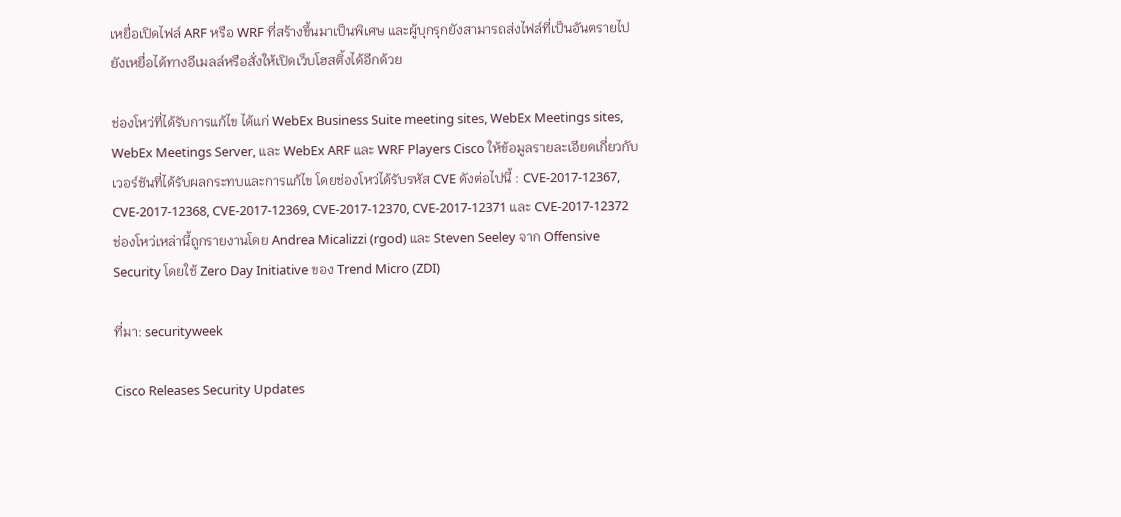เหยื่อเปิดไฟล์ ARF หรือ WRF ที่สร้างขึ้นมาเป็นพิเศษ และผู้บุกรุกยังสามารถส่งไฟล์ที่เป็นอันตรายไปยังเหยื่อได้ทางอีเมลล์หรือสั่งให้เปิดเว็บโฮสติ้งได้อีกด้วย

ช่องโหว่ที่ได้รับการแก้ไข ได้แก่ WebEx Business Suite meeting sites, WebEx Meetings sites, WebEx Meetings Server, และ WebEx ARF และ WRF Players Cisco ให้ข้อมูลรายละเอียดเกี่ยวกับเวอร์ชันที่ได้รับผลกระทบและการแก้ไข โดยช่องโหว่ได้รับรหัส CVE ดังต่อไปนี้ : CVE-2017-12367, CVE-2017-12368, CVE-2017-12369, CVE-2017-12370, CVE-2017-12371 และ CVE-2017-12372
ช่องโหว่เหล่านี้ถูกรายงานโดย Andrea Micalizzi (rgod) และ Steven Seeley จาก Offensive Security โดยใช้ Zero Day Initiative ของ Trend Micro (ZDI)

ที่มา: securityweek

Cisco Releases Security Updates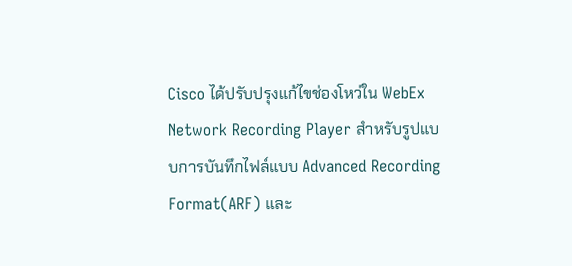Cisco ได้ปรับปรุงแก้ไขช่องโหว่ใน WebEx Network Recording Player สำหรับรูปแบบการบันทึกไฟล์แบบ Advanced Recording Format(ARF) และ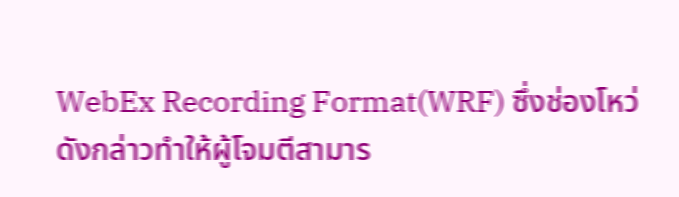WebEx Recording Format(WRF) ซึ่งช่องโหว่ดังกล่าวทำให้ผู้โจมตีสามาร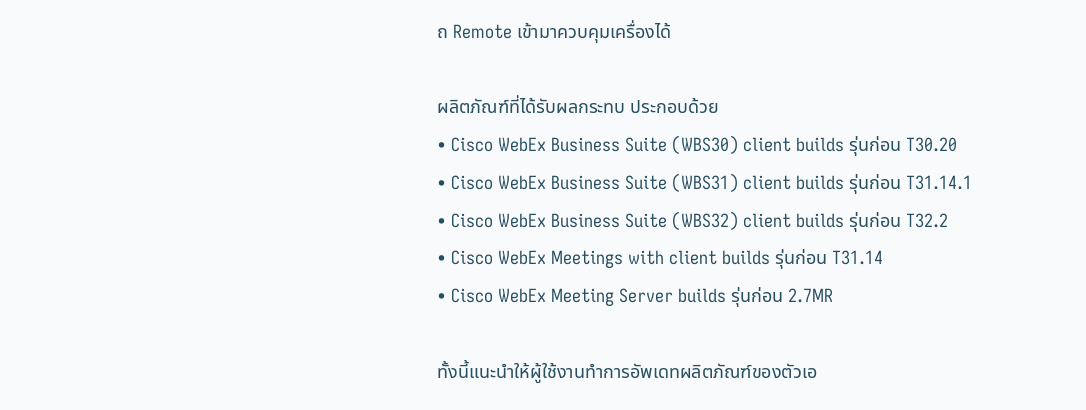ถ Remote เข้ามาควบคุมเครื่องได้

ผลิตภัณฑ์ที่ได้รับผลกระทบ ประกอบด้วย
• Cisco WebEx Business Suite (WBS30) client builds รุ่นก่อน T30.20
• Cisco WebEx Business Suite (WBS31) client builds รุ่นก่อน T31.14.1
• Cisco WebEx Business Suite (WBS32) client builds รุ่นก่อน T32.2
• Cisco WebEx Meetings with client builds รุ่นก่อน T31.14
• Cisco WebEx Meeting Server builds รุ่นก่อน 2.7MR

ทั้งนี้แนะนำให้ผู้ใช้งานทำการอัพเดทผลิตภัณฑ์ของตัวเอ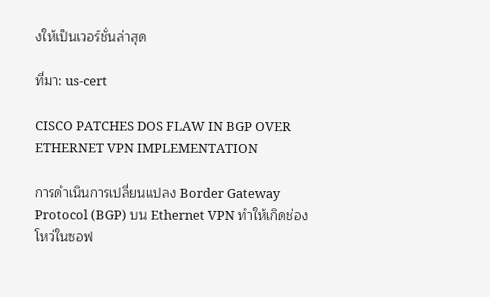งให้เป็นเวอร์ชั่นล่าสุด

ที่มา: us-cert

CISCO PATCHES DOS FLAW IN BGP OVER ETHERNET VPN IMPLEMENTATION

การดำเนินการเปลี่ยนแปลง Border Gateway Protocol (BGP) บน Ethernet VPN ทำให้เกิดช่องโหว่ในซอฟ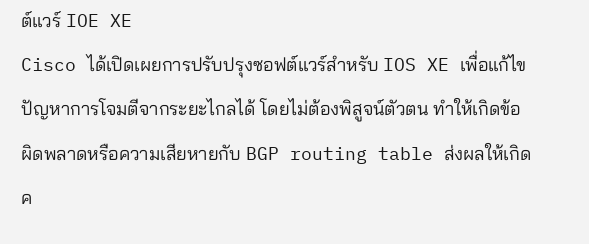ต์แวร์ IOE XE
Cisco ได้เปิดเผยการปรับปรุงซอฟต์แวร์สำหรับ IOS XE เพื่อแก้ไขปัญหาการโจมตีจากระยะไกลได้ โดยไม่ต้องพิสูจน์ตัวตน ทำให้เกิดข้อผิดพลาดหรือความเสียหายกับ BGP routing table ส่งผลให้เกิดค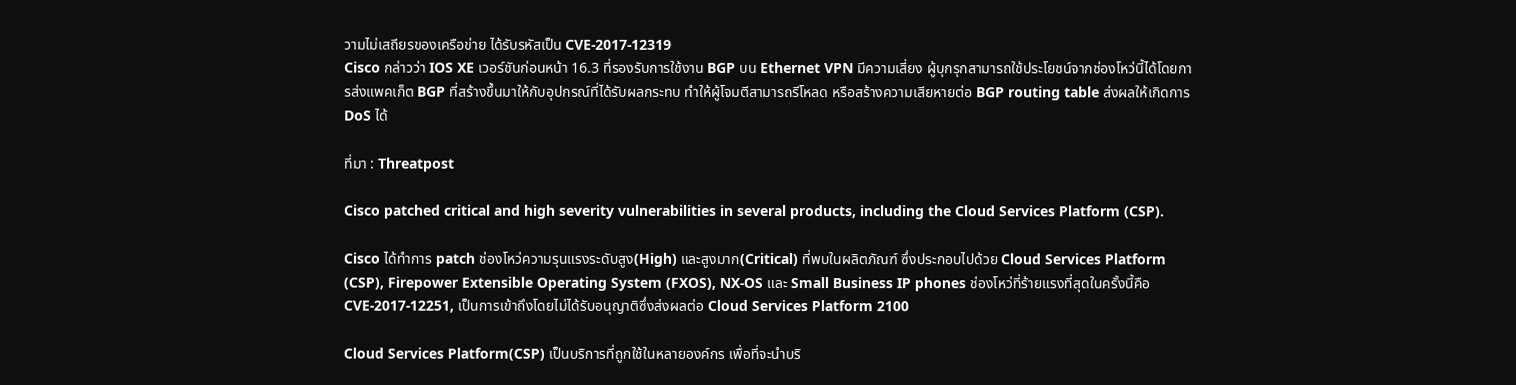วามไม่เสถียรของเครือข่าย ได้รับรหัสเป็น CVE-2017-12319
Cisco กล่าวว่า IOS XE เวอร์ชันก่อนหน้า 16.3 ที่รองรับการใช้งาน BGP บน Ethernet VPN มีความเสี่ยง ผู้บุกรุกสามารถใช้ประโยชน์จากช่องโหว่นี้ได้โดยการส่งแพคเก็ต BGP ที่สร้างขึ้นมาให้กับอุปกรณ์ที่ได้รับผลกระทบ ทำให้ผู้โจมตีสามารถรีโหลด หรือสร้างความเสียหายต่อ BGP routing table ส่งผลให้เกิดการ DoS ได้

ที่มา : Threatpost

Cisco patched critical and high severity vulnerabilities in several products, including the Cloud Services Platform (CSP).

Cisco ได้ทำการ patch ช่องโหว่ความรุนแรงระดับสูง(High) และสูงมาก(Critical) ที่พบในผลิตภัณฑ์ ซึ่งประกอบไปด้วย Cloud Services Platform (CSP), Firepower Extensible Operating System (FXOS), NX-OS และ Small Business IP phones ช่องโหว่ที่ร้ายแรงที่สุดในครั้งนี้คือ CVE-2017-12251, เป็นการเข้าถึงโดยไม่ได้รับอนุญาติซึ่งส่งผลต่อ Cloud Services Platform 2100

Cloud Services Platform(CSP) เป็นบริการที่ถูกใช้ในหลายองค์กร เพื่อที่จะนำบริ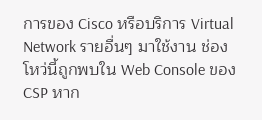การของ Cisco หรือบริการ Virtual Network รายอื่นๆ มาใช้งาน ช่องโหว่นี้ถูกพบใน Web Console ของ CSP หาก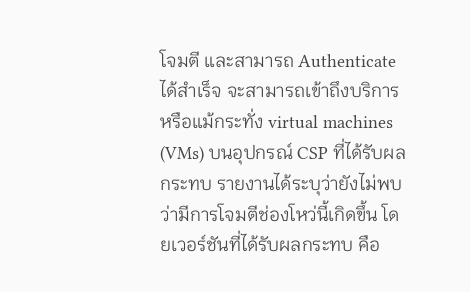โจมตี และสามารถ Authenticate ได้สำเร็จ จะสามารถเข้าถึงบริการ หรือแม้กระทั่ง virtual machines (VMs) บนอุปกรณ์ CSP ที่ได้รับผลกระทบ รายงานได้ระบุว่ายังไม่พบว่ามีการโจมตีช่องโหว่นี้เกิดขึ้น โดยเวอร์ชันที่ได้รับผลกระทบ คือ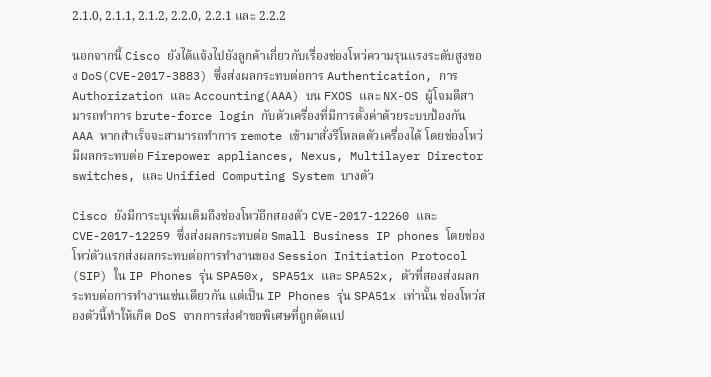2.1.0, 2.1.1, 2.1.2, 2.2.0, 2.2.1 และ 2.2.2

นอกจากนี้ Cisco ยังได้แจ้งไปยังลูกค้าเกี่ยวกับเรื่องช่องโหว่ความรุนแรงระดับสูงของ DoS(CVE-2017-3883) ซึ่งส่งผลกระทบต่อการ Authentication, การ Authorization และ Accounting(AAA) บน FXOS และ NX-OS ผู้โจมตีสามารถทำการ brute-force login กับตัวเครื่องที่มีการตั้งค่าด้วยระบบป้องกัน AAA หากสำเร็จจะสามารถทำการ remote เข้ามาสั่งรีโหลดตัวเครื่องได้ โดยช่องโหว่มีผลกระทบต่อ Firepower appliances, Nexus, Multilayer Director switches, และ Unified Computing System บางตัว

Cisco ยังมีการะบุเพิ่มเติมถึงช่องโหว่อีกสองตัว CVE-2017-12260 และ CVE-2017-12259 ซึ่งส่งผลกระทบต่อ Small Business IP phones โดยช่องโหว่ตัวแรกส่งผลกระทบต่อการทำงานของ Session Initiation Protocol (SIP) ใน IP Phones รุ่น SPA50x, SPA51x และ SPA52x, ตัวที่สองส่งผลกระทบต่อการทำงานเช่นเดียวกัน แต่เป็น IP Phones รุ่น SPA51x เท่านั้น ช่องโหว่สองตัวนี้ทำให้เกิด DoS จากการส่งคำขอพิเศษที่ถูกดัดแป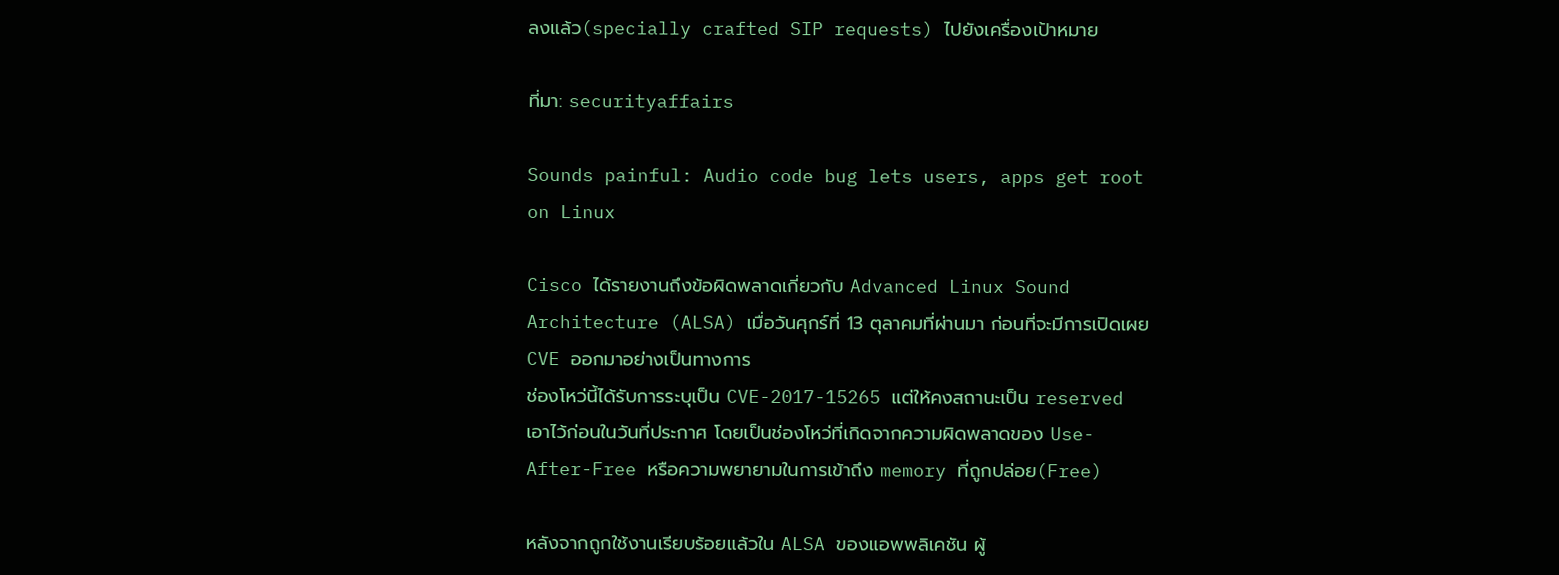ลงแล้ว(specially crafted SIP requests) ไปยังเครื่องเป้าหมาย

ที่มา: securityaffairs

Sounds painful: Audio code bug lets users, apps get root on Linux

Cisco ได้รายงานถึงข้อผิดพลาดเกี่ยวกับ Advanced Linux Sound Architecture (ALSA) เมื่อวันศุกร์ที่ 13 ตุลาคมที่ผ่านมา ก่อนที่จะมีการเปิดเผย CVE ออกมาอย่างเป็นทางการ
ช่องโหว่นี้ได้รับการระบุเป็น CVE-2017-15265 แต่ให้คงสถานะเป็น reserved เอาไว้ก่อนในวันที่ประกาศ โดยเป็นช่องโหว่ที่เกิดจากความผิดพลาดของ Use-After-Free หรือความพยายามในการเข้าถึง memory ที่ถูกปล่อย(Free)

หลังจากถูกใช้งานเรียบร้อยแล้วใน ALSA ของแอพพลิเคชัน ผู้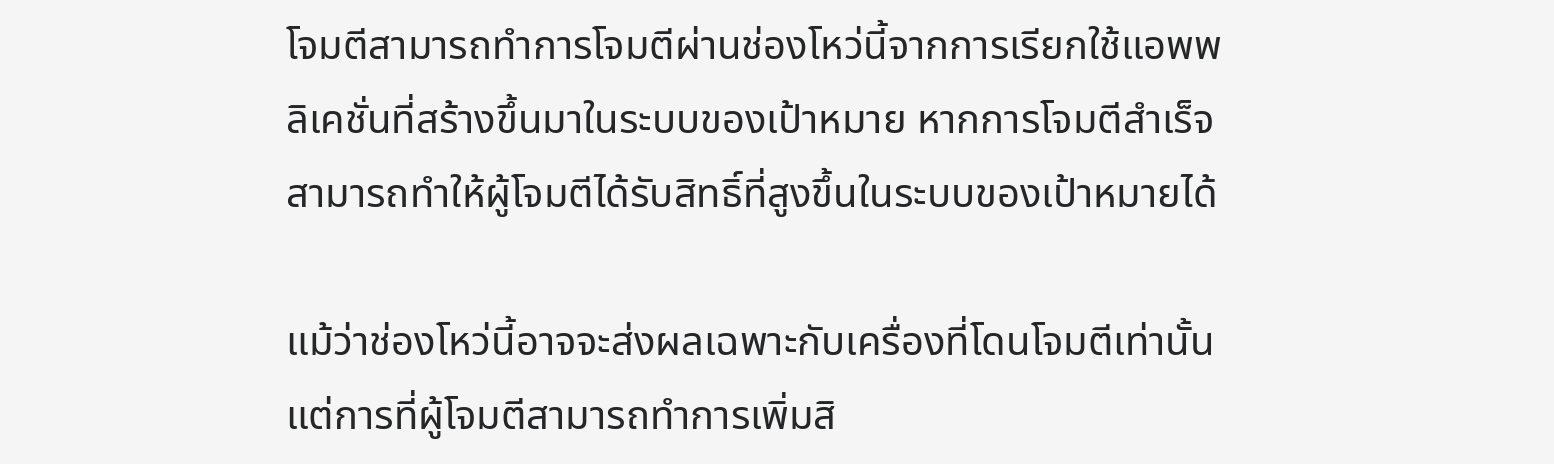โจมตีสามารถทำการโจมตีผ่านช่องโหว่นี้จากการเรียกใช้แอพพลิเคชั่นที่สร้างขึ้นมาในระบบของเป้าหมาย หากการโจมตีสำเร็จสามารถทำให้ผู้โจมตีได้รับสิทธิ์ที่สูงขึ้นในระบบของเป้าหมายได้

แม้ว่าช่องโหว่นี้อาจจะส่งผลเฉพาะกับเครื่องที่โดนโจมตีเท่านั้น แต่การที่ผู้โจมตีสามารถทำการเพิ่มสิ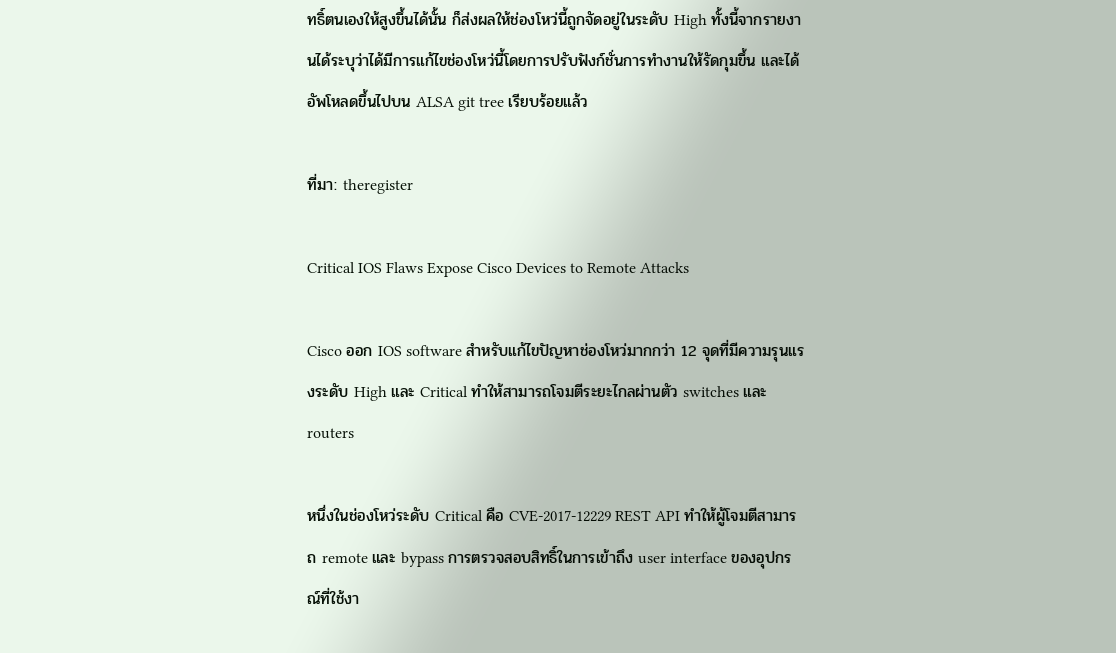ทธิ์ตนเองให้สูงขึ้นได้นั้น ก็ส่งผลให้ช่องโหว่นี้ถูกจัดอยู่ในระดับ High ทั้งนี้จากรายงานได้ระบุว่าได้มีการแก้ไขช่องโหว่นี้โดยการปรับฟังก์ชั่นการทำงานให้รัดกุมขึ้น และได้อัพโหลดขึ้นไปบน ALSA git tree เรียบร้อยแล้ว

ที่มา: theregister

Critical IOS Flaws Expose Cisco Devices to Remote Attacks

Cisco ออก IOS software สำหรับแก้ไขปัญหาช่องโหว่มากกว่า 12 จุดที่มีความรุนแรงระดับ High และ Critical ทำให้สามารถโจมตีระยะไกลผ่านตัว switches และ routers

หนึ่งในช่องโหว่ระดับ Critical คือ CVE-2017-12229 REST API ทำให้ผู้โจมตีสามารถ remote และ bypass การตรวจสอบสิทธิ์ในการเข้าถึง user interface ของอุปกรณ์ที่ใช้งา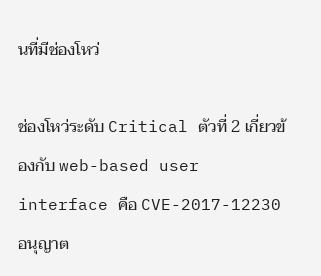นที่มีช่องโหว่

ช่องโหว่ระดับ Critical ตัวที่ 2 เกี่ยวข้องกับ web-based user interface คือ CVE-2017-12230 อนุญาต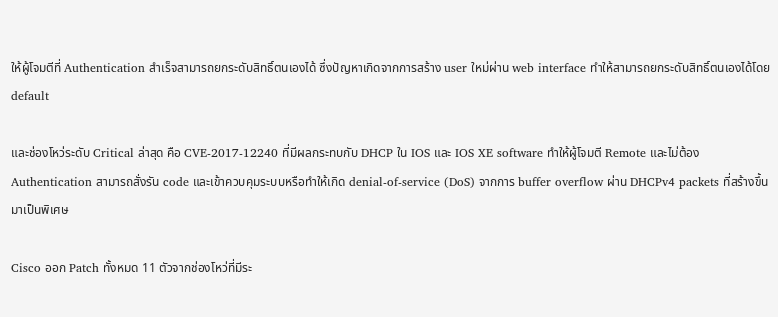ให้ผู้โจมตีที่ Authentication สำเร็จสามารถยกระดับสิทธิ์ตนเองได้ ซึ่งปัญหาเกิดจากการสร้าง user ใหม่ผ่าน web interface ทำให้สามารถยกระดับสิทธิ์ตนเองได้โดย default

และช่องโหว่ระดับ Critical ล่าสุด คือ CVE-2017-12240 ที่มีผลกระทบกับ DHCP ใน IOS และ IOS XE software ทำให้ผู้โจมตี Remote และไม่ต้อง Authentication สามารถสั่งรัน code และเข้าควบคุมระบบหรือทำให้เกิด denial-of-service (DoS) จากการ buffer overflow ผ่าน DHCPv4 packets ที่สร้างขึ้นมาเป็นพิเศษ

Cisco ออก Patch ทั้งหมด 11 ตัวจากช่องโหว่ที่มีระ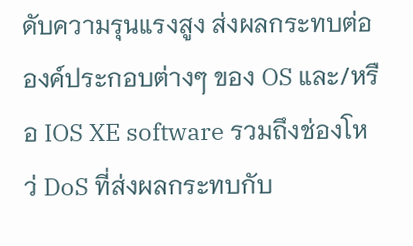ดับความรุนแรงสูง ส่งผลกระทบต่อองค์ประกอบต่างๆ ของ OS และ/หรือ IOS XE software รวมถึงช่องโหว่ DoS ที่ส่งผลกระทบกับ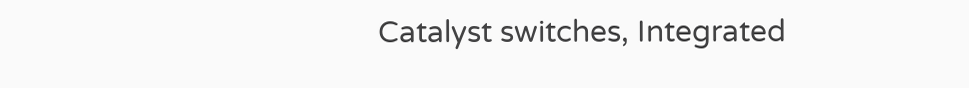Catalyst switches, Integrated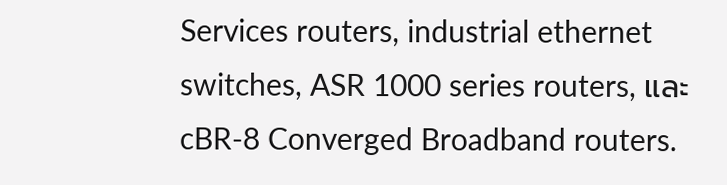Services routers, industrial ethernet switches, ASR 1000 series routers, และ cBR-8 Converged Broadband routers.